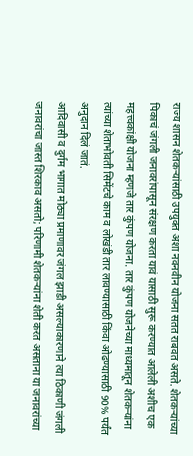राज्य शासन शेतकऱ्यांसाठी उपयुक्त अशा नवनवीन योजना सतत राबवत असते. शेतकऱ्यांच्या पिकाचं जंगली जनावरांपासून संरक्षण करता यावं यासाठी सुरू करण्यात आलेली अशीच एक महत्त्वकांक्षी योजना म्हणजे तार कुंपण योजना. तार कुंपण योजनेच्या माध्यमातून शेतकऱ्यांना त्यांच्या शेताभोवती सिमेंटचे काम व लोखंडी तार लावण्यासाठी किंवा ओढण्यासाठी 90% पर्यंत अनुदान दिलं जातं.
आदिवासी व दुर्गम भागात मोठ्या प्रमाणावर जंगल झाडी असल्याकारणाने त्या ठिकाणी जंगली जनावरांचा जास्त शिरकाव असतो; परिणामी शेतकऱ्यांना शेती करत असताना या जनावरांच्या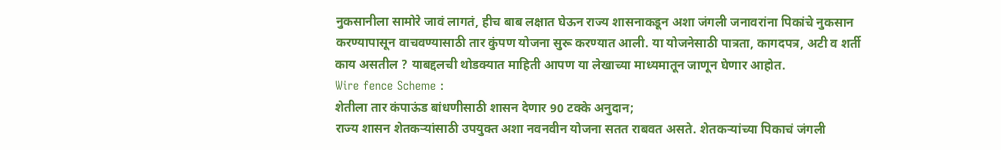नुकसानीला सामोरे जावं लागतं, हीच बाब लक्षात घेऊन राज्य शासनाकडून अशा जंगली जनावरांना पिकांचे नुकसान करण्यापासून वाचवण्यासाठी तार कुंपण योजना सुरू करण्यात आली. या योजनेसाठी पात्रता, कागदपत्र, अटी व शर्ती काय असतील ? याबद्दलची थोडक्यात माहिती आपण या लेखाच्या माध्यमातून जाणून घेणार आहोत.
Wire fence Scheme :
शेतीला तार कंपाऊंड बांधणीसाठी शासन देणार 90 टक्के अनुदान;
राज्य शासन शेतकऱ्यांसाठी उपयुक्त अशा नवनवीन योजना सतत राबवत असते. शेतकऱ्यांच्या पिकाचं जंगली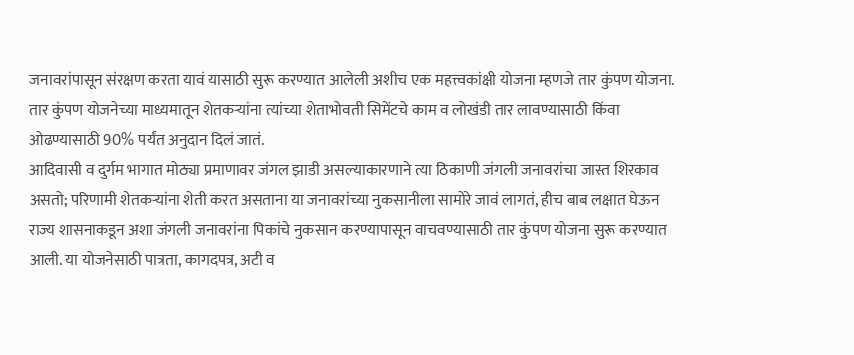जनावरांपासून संरक्षण करता यावं यासाठी सुरू करण्यात आलेली अशीच एक महत्त्वकांक्षी योजना म्हणजे तार कुंपण योजना. तार कुंपण योजनेच्या माध्यमातून शेतकऱ्यांना त्यांच्या शेताभोवती सिमेंटचे काम व लोखंडी तार लावण्यासाठी किंवा ओढण्यासाठी 90% पर्यंत अनुदान दिलं जातं.
आदिवासी व दुर्गम भागात मोठ्या प्रमाणावर जंगल झाडी असल्याकारणाने त्या ठिकाणी जंगली जनावरांचा जास्त शिरकाव असतो; परिणामी शेतकऱ्यांना शेती करत असताना या जनावरांच्या नुकसानीला सामोरे जावं लागतं, हीच बाब लक्षात घेऊन राज्य शासनाकडून अशा जंगली जनावरांना पिकांचे नुकसान करण्यापासून वाचवण्यासाठी तार कुंपण योजना सुरू करण्यात आली. या योजनेसाठी पात्रता, कागदपत्र, अटी व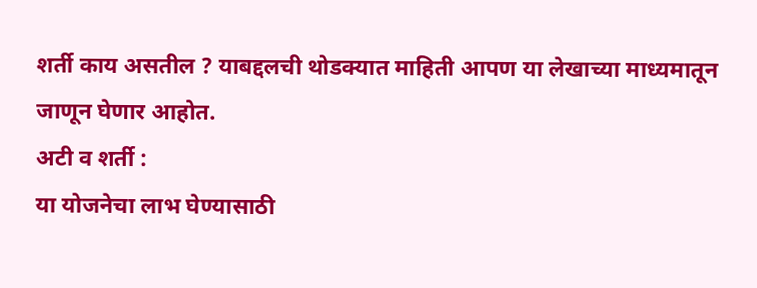शर्ती काय असतील ? याबद्दलची थोडक्यात माहिती आपण या लेखाच्या माध्यमातून जाणून घेणार आहोत.
अटी व शर्ती :
या योजनेचा लाभ घेण्यासाठी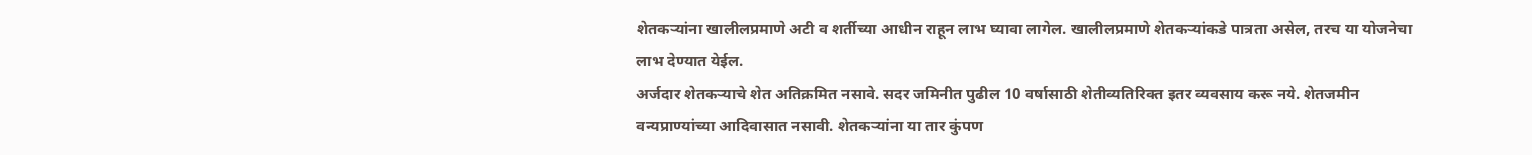शेतकऱ्यांना खालीलप्रमाणे अटी व शर्तीच्या आधीन राहून लाभ घ्यावा लागेल. खालीलप्रमाणे शेतकऱ्यांकडे पात्रता असेल, तरच या योजनेचा लाभ देण्यात येईल.
अर्जदार शेतकऱ्याचे शेत अतिक्रमित नसावे. सदर जमिनीत पुढील 10 वर्षासाठी शेतीव्यतिरिक्त इतर व्यवसाय करू नये. शेतजमीन वन्यप्राण्यांच्या आदिवासात नसावी. शेतकऱ्यांना या तार कुंपण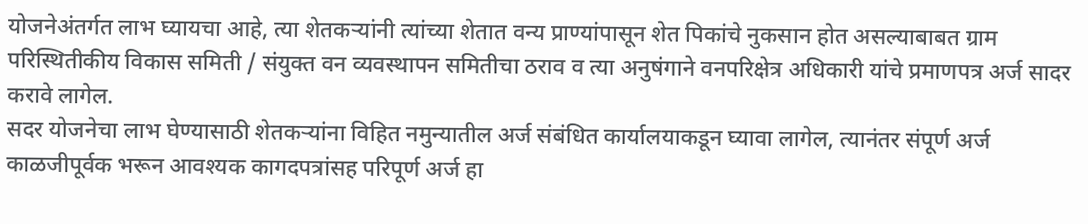योजनेअंतर्गत लाभ घ्यायचा आहे, त्या शेतकऱ्यांनी त्यांच्या शेतात वन्य प्राण्यांपासून शेत पिकांचे नुकसान होत असल्याबाबत ग्राम परिस्थितीकीय विकास समिती / संयुक्त वन व्यवस्थापन समितीचा ठराव व त्या अनुषंगाने वनपरिक्षेत्र अधिकारी यांचे प्रमाणपत्र अर्ज सादर करावे लागेल.
सदर योजनेचा लाभ घेण्यासाठी शेतकऱ्यांना विहित नमुन्यातील अर्ज संबंधित कार्यालयाकडून घ्यावा लागेल, त्यानंतर संपूर्ण अर्ज काळजीपूर्वक भरून आवश्यक कागदपत्रांसह परिपूर्ण अर्ज हा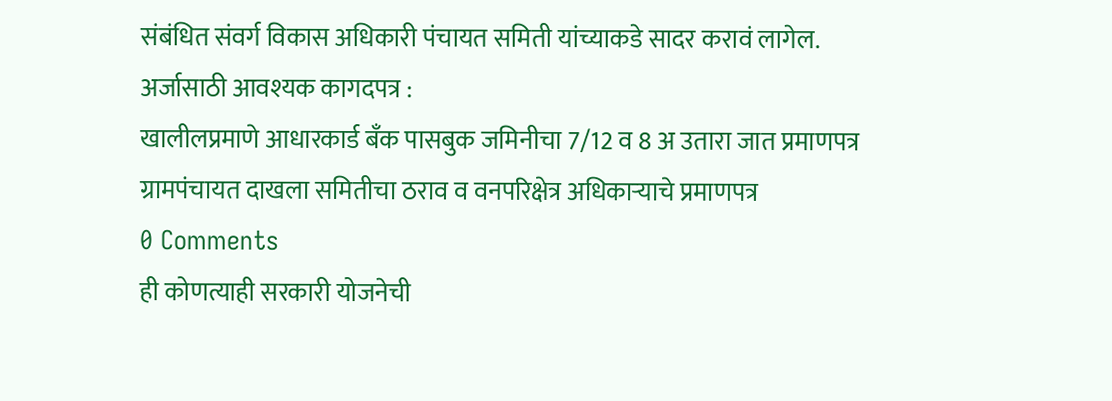संबंधित संवर्ग विकास अधिकारी पंचायत समिती यांच्याकडे सादर करावं लागेल.
अर्जासाठी आवश्यक कागदपत्र :
खालीलप्रमाणे आधारकार्ड बँक पासबुक जमिनीचा 7/12 व 8 अ उतारा जात प्रमाणपत्र ग्रामपंचायत दाखला समितीचा ठराव व वनपरिक्षेत्र अधिकाऱ्याचे प्रमाणपत्र
0 Comments
ही कोणत्याही सरकारी योजनेची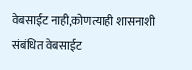वेबसाईट नाही,कोणत्याही शासनाशी संबंधित वेबसाईट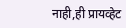नाही,ही प्रायव्हेट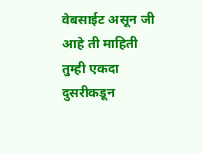वेबसाईट असून जी आहे ती माहिती तुम्ही एकदा दुसरीकडून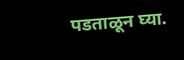पडताळून घ्या.